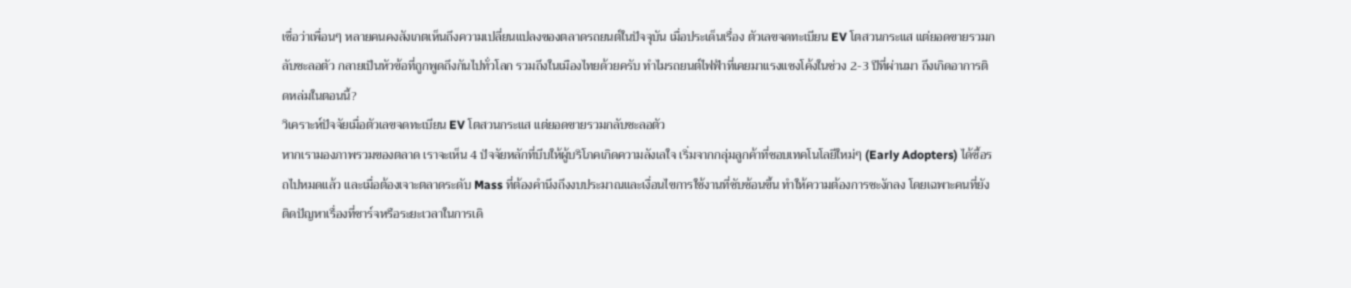เชื่อว่าเพื่อนๆ หลายคนคงสังเกตเห็นถึงความเปลี่ยนแปลงของตลาดรถยนต์ในปัจจุบัน เมื่อประเด็นเรื่อง ตัวเลขจดทะเบียน EV โตสวนกระแส แต่ยอดขายรวมกลับชะลอตัว กลายเป็นหัวข้อที่ถูกพูดถึงกันไปทั่วโลก รวมถึงในเมืองไทยด้วยครับ ทำไมรถยนต์ไฟฟ้าที่เคยมาแรงแซงโค้งในช่วง 2-3 ปีที่ผ่านมา ถึงเกิดอาการติดหล่มในตอนนี้?
วิเคราะห์ปัจจัยเมื่อตัวเลขจดทะเบียน EV โตสวนกระแส แต่ยอดขายรวมกลับชะลอตัว
หากเรามองภาพรวมของตลาด เราจะเห็น 4 ปัจจัยหลักที่บีบให้ผู้บริโภคเกิดความลังเลใจ เริ่มจากกลุ่มลูกค้าที่ชอบเทคโนโลยีใหม่ๆ (Early Adopters) ได้ซื้อรถไปหมดแล้ว และเมื่อต้องเจาะตลาดระดับ Mass ที่ต้องคำนึงถึงงบประมาณและเงื่อนไขการใช้งานที่ซับซ้อนขึ้น ทำให้ความต้องการชะงักลง โดยเฉพาะคนที่ยังติดปัญหาเรื่องที่ชาร์จหรือระยะเวลาในการเดิ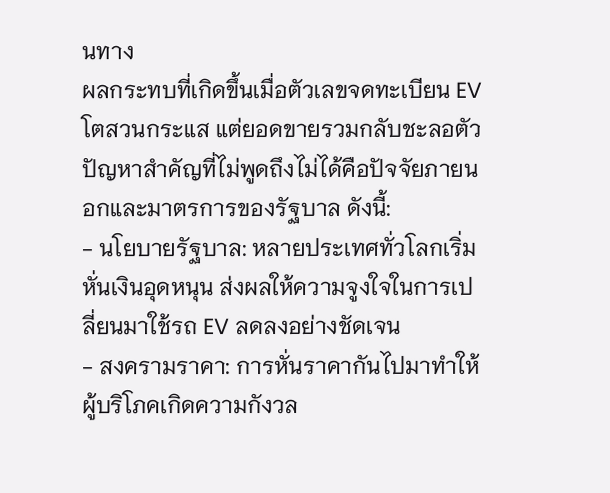นทาง
ผลกระทบที่เกิดขึ้นเมื่อตัวเลขจดทะเบียน EV โตสวนกระแส แต่ยอดขายรวมกลับชะลอตัว
ปัญหาสำคัญที่ไม่พูดถึงไม่ได้คือปัจจัยภายนอกและมาตรการของรัฐบาล ดังนี้:
- นโยบายรัฐบาล: หลายประเทศทั่วโลกเริ่มหั่นเงินอุดหนุน ส่งผลให้ความจูงใจในการเปลี่ยนมาใช้รถ EV ลดลงอย่างชัดเจน
- สงครามราคา: การหั่นราคากันไปมาทำให้ผู้บริโภคเกิดความกังวล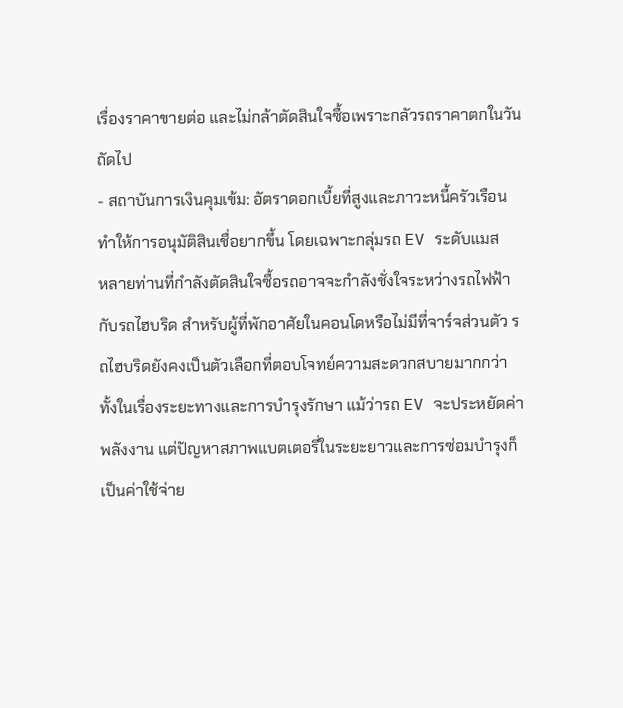เรื่องราคาขายต่อ และไม่กล้าตัดสินใจซื้อเพราะกลัวรถราคาตกในวันถัดไป
- สถาบันการเงินคุมเข้ม: อัตราดอกเบี้ยที่สูงและภาวะหนี้ครัวเรือน ทำให้การอนุมัติสินเชื่อยากขึ้น โดยเฉพาะกลุ่มรถ EV ระดับแมส
หลายท่านที่กำลังตัดสินใจซื้อรถอาจจะกำลังชั่งใจระหว่างรถไฟฟ้ากับรถไฮบริด สำหรับผู้ที่พักอาศัยในคอนโดหรือไม่มีที่จาร์จส่วนตัว รถไฮบริดยังคงเป็นตัวเลือกที่ตอบโจทย์ความสะดวกสบายมากกว่า ทั้งในเรื่องระยะทางและการบำรุงรักษา แม้ว่ารถ EV จะประหยัดค่าพลังงาน แต่ปัญหาสภาพแบตเตอรี่ในระยะยาวและการซ่อมบำรุงก็เป็นค่าใช้จ่าย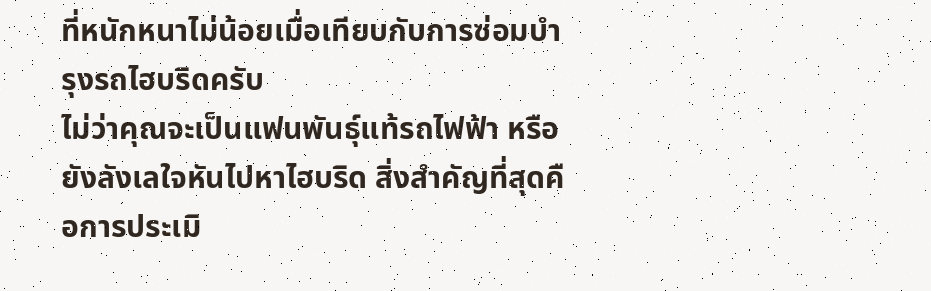ที่หนักหนาไม่น้อยเมื่อเทียบกับการซ่อมบำรุงรถไฮบริดครับ
ไม่ว่าคุณจะเป็นแฟนพันธุ์แท้รถไฟฟ้า หรือยังลังเลใจหันไปหาไฮบริด สิ่งสำคัญที่สุดคือการประเมิ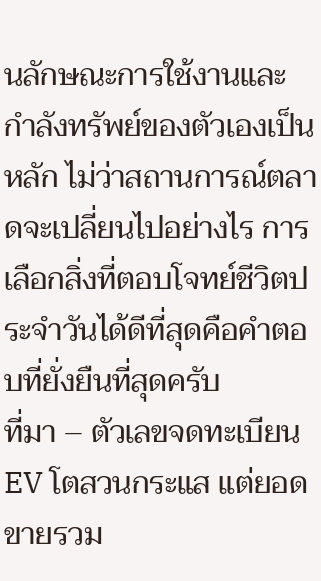นลักษณะการใช้งานและกำลังทรัพย์ของตัวเองเป็นหลัก ไม่ว่าสถานการณ์ตลาดจะเปลี่ยนไปอย่างไร การเลือกสิ่งที่ตอบโจทย์ชีวิตประจำวันได้ดีที่สุดคือคำตอบที่ยั่งยืนที่สุดครับ
ที่มา – ตัวเลขจดทะเบียน EV โตสวนกระแส แต่ยอดขายรวม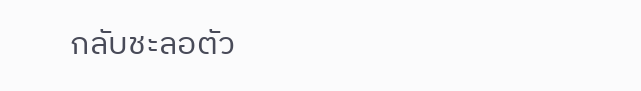กลับชะลอตัว